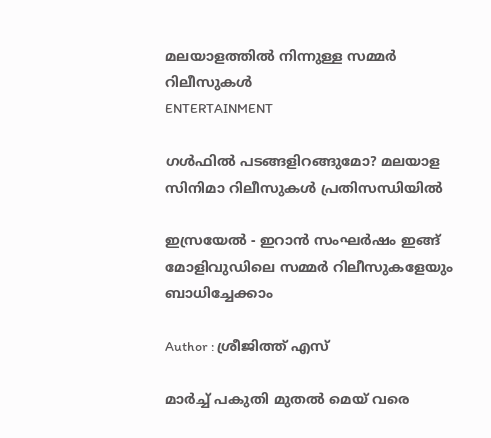മലയാളത്തിൽ നിന്നുള്ള സമ്മർ റിലീസുകൾ
ENTERTAINMENT

ഗൾഫിൽ പടങ്ങളിറങ്ങുമോ? മലയാള സിനിമാ റിലീസുകൾ പ്രതിസന്ധിയിൽ

ഇസ്രയേൽ - ഇറാൻ സംഘർഷം ഇങ്ങ് മോളിവുഡിലെ സമ്മർ റിലീസുകളേയും ബാധിച്ചേക്കാം

Author : ശ്രീജിത്ത് എസ്

മാർച്ച് പകുതി മുതൽ മെയ് വരെ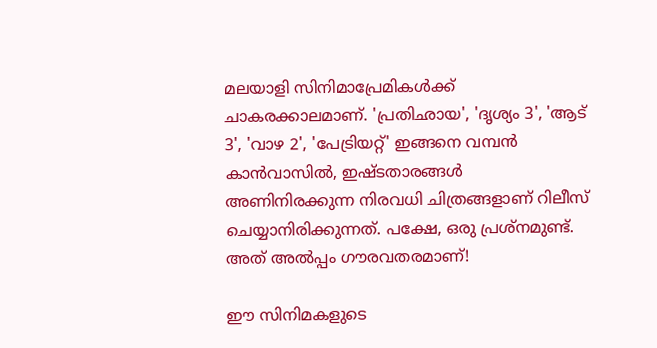മലയാളി സിനിമാപ്രേമികൾക്ക് ചാകരക്കാലമാണ്. 'പ്രതിഛായ', 'ദൃശ്യം 3', 'ആട് 3', 'വാഴ 2', 'പേട്രിയറ്റ്' ഇങ്ങനെ വമ്പൻ കാൻവാസിൽ, ഇഷ്ടതാരങ്ങൾ അണിനിരക്കുന്ന നിരവധി ചിത്രങ്ങളാണ് റിലീസ് ചെയ്യാനിരിക്കുന്നത്. പക്ഷേ, ഒരു പ്രശ്നമുണ്ട്. അത് അൽപ്പം ഗൗരവതരമാണ്!

ഈ സിനിമകളുടെ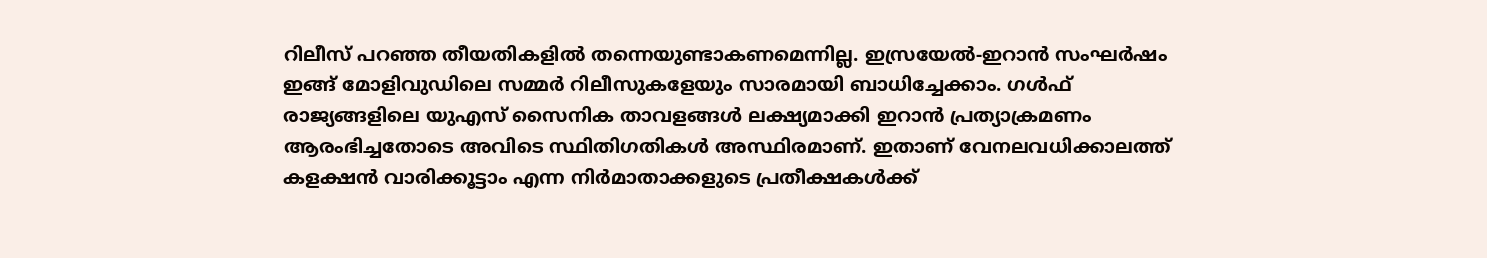റിലീസ് പറഞ്ഞ തീയതികളിൽ തന്നെയുണ്ടാകണമെന്നില്ല. ഇസ്രയേൽ-ഇറാൻ സംഘർഷം ഇങ്ങ് മോളിവുഡിലെ സമ്മർ റിലീസുകളേയും സാരമായി ബാധിച്ചേക്കാം. ഗൾഫ് രാജ്യങ്ങളിലെ യുഎസ് സൈനിക താവളങ്ങൾ ലക്ഷ്യമാക്കി ഇറാൻ പ്രത്യാക്രമണം ആരംഭിച്ചതോടെ അവിടെ സ്ഥിതിഗതികൾ അസ്ഥിരമാണ്. ഇതാണ് വേനലവധിക്കാലത്ത് കളക്ഷൻ വാരിക്കൂട്ടാം എന്ന നിർമാതാക്കളുടെ പ്രതീക്ഷകൾക്ക്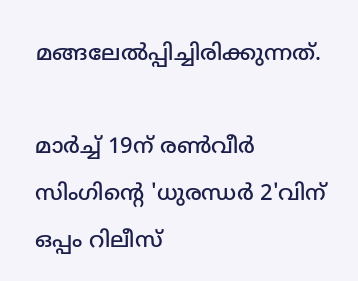മങ്ങലേൽപ്പിച്ചിരിക്കുന്നത്.

മാർച്ച് 19ന് രൺവീർ സിംഗിന്റെ 'ധുരന്ധർ 2'വിന് ഒപ്പം റിലീസ്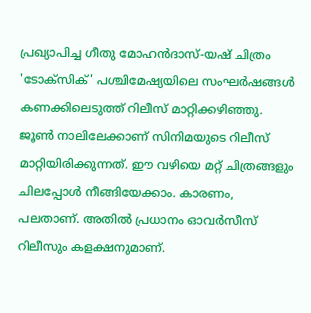പ്രഖ്യാപിച്ച ഗീതു മോഹൻദാസ്-യഷ് ചിത്രം 'ടോക്സിക്' പശ്ചിമേഷ്യയിലെ സംഘർഷങ്ങൾ കണക്കിലെടുത്ത് റിലീസ് മാറ്റിക്കഴിഞ്ഞു. ജൂൺ നാലിലേക്കാണ് സിനിമയുടെ റിലീസ് മാറ്റിയിരിക്കുന്നത്. ഈ വഴിയെ മറ്റ് ചിത്രങ്ങളും ചിലപ്പോൾ നീങ്ങിയേക്കാം. കാരണം, പലതാണ്. അതിൽ പ്രധാനം ഓവർസീസ് റിലീസും കളക്ഷനുമാണ്.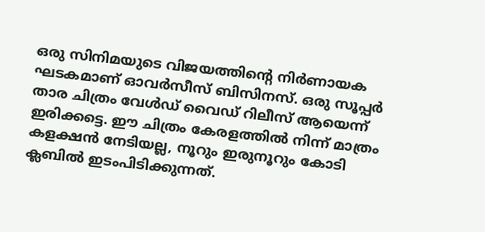ഒരു സിനിമയുടെ വിജയത്തിന്റെ നിർണായക ഘടകമാണ് ഓവർസീസ് ബിസിനസ്. ഒരു സൂപ്പർ താര ചിത്രം വേൾഡ് വൈഡ് റിലീസ് ആയെന്ന് ഇരിക്കട്ടെ. ഈ ചിത്രം കേരളത്തിൽ നിന്ന് മാത്രം കളക്ഷൻ നേടിയല്ല, നൂറും ഇരുനൂറും കോടി ക്ലബിൽ ഇടംപിടിക്കുന്നത്.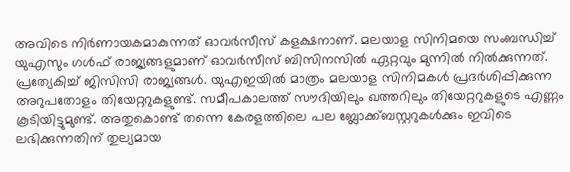അവിടെ നിർണായകമാകുന്നത് ഓവർസീസ് കളക്ഷനാണ്. മലയാള സിനിമയെ സംബന്ധിച്ച് യുഎസും ഗൾഫ് രാജ്യങ്ങളുമാണ് ഓവർസീസ് ബിസിനസിൽ ഏറ്റവും മുന്നിൽ നിൽക്കുന്നത്. പ്രത്യേകിച്ച് ജിസിസി രാജ്യങ്ങൾ. യുഎഇയിൽ മാത്രം മലയാള സിനിമകൾ പ്രദ‍‍ർശിപ്പിക്കുന്ന അറുപതോളം തിയേറ്ററുകളുണ്ട്. സമീപകാലത്ത് സൗദിയിലും ഖത്തറിലും തിയേറ്ററുകളുടെ എണ്ണം കൂടിയിട്ടുമുണ്ട്. അതുകൊണ്ട് തന്നെ കേരളത്തിലെ പല ബ്ലോക്ക്ബസ്റ്ററുകൾക്കും ഇവിടെ ലഭിക്കുന്നതിന് തുല്യമായ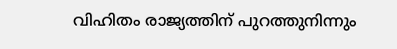വിഹിതം രാജ്യത്തിന് പുറത്തുനിന്നും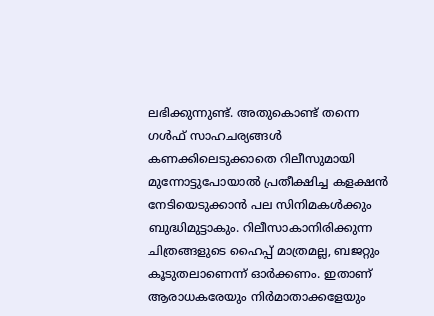ലഭിക്കുന്നുണ്ട്. അതുകൊണ്ട് തന്നെ ഗൾഫ് സാഹചര്യങ്ങൾ കണക്കിലെടുക്കാതെ റിലീസുമായി മുന്നോട്ടുപോയാൽ പ്രതീക്ഷിച്ച കളക്ഷൻ നേടിയെടുക്കാൻ പല സിനിമകൾക്കും ബുദ്ധിമുട്ടാകും. റിലീസാകാനിരിക്കുന്ന ചിത്രങ്ങളുടെ ഹൈപ്പ് മാത്രമല്ല, ബജറ്റും കൂടുതലാണെന്ന് ഓർക്കണം. ഇതാണ് ആരാധകരേയും നിർമാതാക്കളേയും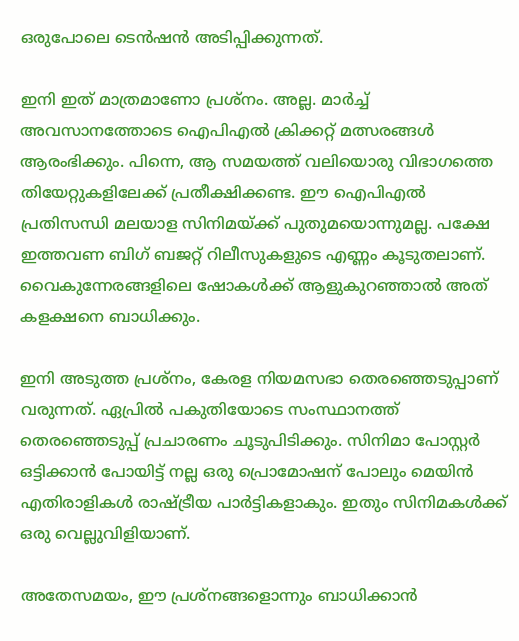ഒരുപോലെ ടെൻഷൻ അടിപ്പിക്കുന്നത്.

ഇനി ഇത് മാത്രമാണോ പ്രശ്നം. അല്ല. മാ‍ർച്ച് അവസാനത്തോടെ ഐപിഎൽ ക്രിക്കറ്റ് മത്സരങ്ങൾ ആരംഭിക്കും. പിന്നെ, ആ സമയത്ത് വലിയൊരു വിഭാഗത്തെ തിയേറ്റുകളിലേക്ക് പ്രതീക്ഷിക്കണ്ട. ഈ ഐപിഎൽ പ്രതിസന്ധി മലയാള സിനിമയ്ക്ക് പുതുമയൊന്നുമല്ല. പക്ഷേ ഇത്തവണ ബിഗ് ബജറ്റ് റിലീസുകളുടെ എണ്ണം കൂടുതലാണ്. വൈകുന്നേരങ്ങളിലെ ഷോകൾക്ക് ആളുകുറഞ്ഞാൽ അത് കളക്ഷനെ ബാധിക്കും.

ഇനി അടുത്ത പ്രശ്നം, കേരള നിയമസഭാ തെരഞ്ഞെടുപ്പാണ് വരുന്നത്. ഏപ്രിൽ പകുതിയോടെ സംസ്ഥാനത്ത് തെരഞ്ഞെടുപ്പ് പ്രചാരണം ചൂടുപിടിക്കും. സിനിമാ പോസ്റ്റ‍ർ ഒട്ടിക്കാൻ പോയിട്ട് നല്ല ഒരു പ്രൊമോഷന് പോലും മെയിൻ എതിരാളികൾ രാഷ്ട്രീയ പാ‍ർട്ടികളാകും. ഇതും സിനിമകൾക്ക് ഒരു വെല്ലുവിളിയാണ്.

അതേസമയം, ഈ പ്രശ്നങ്ങളൊന്നും ബാധിക്കാൻ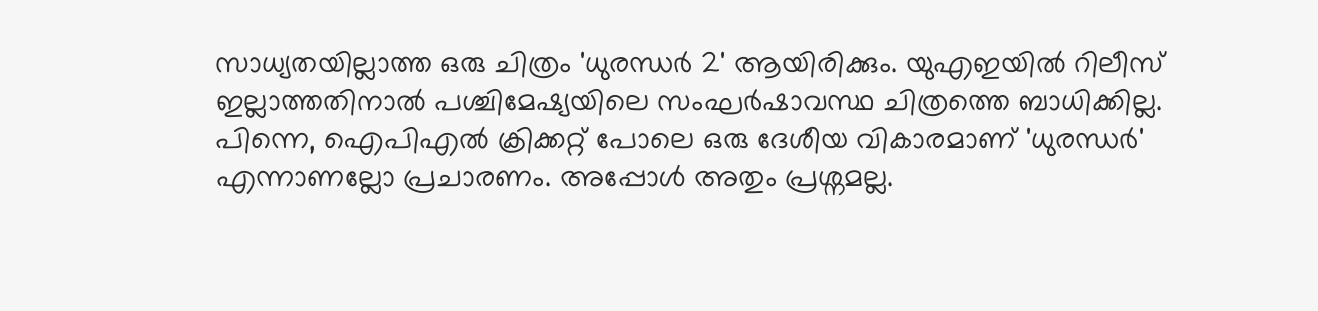സാധ്യതയില്ലാത്ത ഒരു ചിത്രം 'ധുരന്ധ‍ർ 2' ആയിരിക്കും. യുഎഇയിൽ റിലീസ് ഇല്ലാത്തതിനാൽ പശ്ചിമേഷ്യയിലെ സംഘ‍ർഷാവസ്ഥ ചിത്രത്തെ ബാധിക്കില്ല. പിന്നെ, ഐപിഎൽ ക്രിക്കറ്റ് പോലെ ഒരു ദേശീയ വികാരമാണ് 'ധുരന്ധ‍ർ' എന്നാണല്ലോ പ്രചാരണം. അപ്പോൾ അതും പ്രശ്നമല്ല.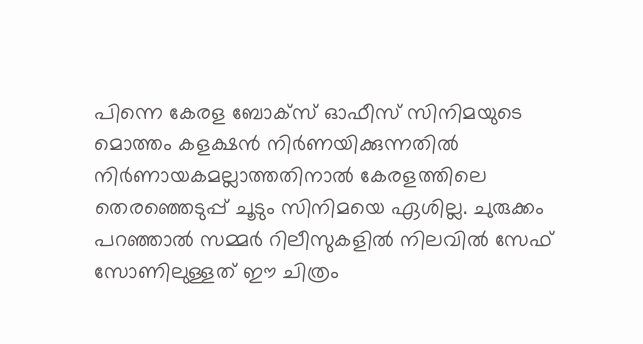പിന്നെ കേരള ബോക്സ് ഓഫീസ് സിനിമയുടെ മൊത്തം കളക്ഷൻ നി‍ർണയിക്കുന്നതിൽ നിർണായകമല്ലാത്തതിനാൽ കേരളത്തിലെ തെരഞ്ഞെടുപ്പ് ചൂടും സിനിമയെ ഏശില്ല. ചുരുക്കം പറഞ്ഞാൽ സമ്മ‍ർ റിലീസുകളിൽ നിലവിൽ സേഫ് സോണിലുള്ളത് ഈ ചിത്രം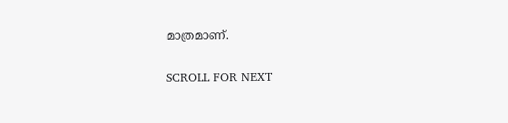മാത്രമാണ്.

SCROLL FOR NEXT